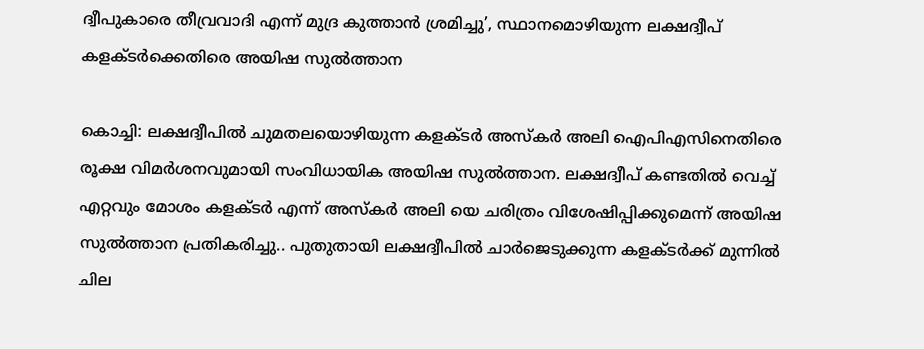ദ്വീപുകാരെ തീവ്രവാദി എന്ന് മുദ്ര കുത്താൻ ശ്രമിച്ചു’, സ്ഥാനമൊഴിയുന്ന ലക്ഷദ്വീപ് കളക്ടർക്കെതിരെ അയിഷ സുൽത്താന

കൊച്ചി: ലക്ഷദ്വീപില്‍ ചുമതലയൊഴിയുന്ന കളക്ടര്‍ അസ്കര്‍ അലി ഐപിഎസിനെതിരെ രൂക്ഷ വിമര്‍ശനവുമായി സംവിധായിക അയിഷ സുല്‍ത്താന. ലക്ഷദ്വീപ് കണ്ടതിൽ വെച്ച് എറ്റവും മോശം കളക്ടർ എന്ന് അസ്കര്‍ അലി യെ ചരിത്രം വിശേഷിപ്പിക്കുമെന്ന് അയിഷ സുൽത്താന പ്രതികരിച്ചു.. പുതുതായി ലക്ഷദ്വീപിൽ ചാർജെടുക്കുന്ന കളക്ടർക്ക് മുന്നിൽ ചില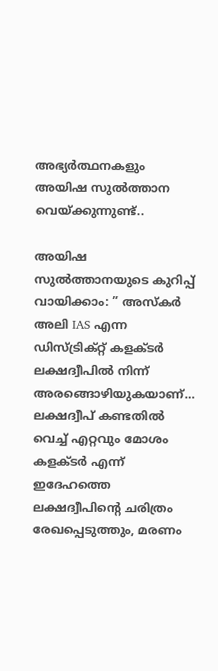അഭ്യർത്ഥനകളും അയിഷ സുൽത്താന വെയ്ക്കുന്നുണ്ട്..

അയിഷ സുല്‍ത്താനയുടെ കുറിപ്പ് വായിക്കാം: ” അസ്‌കര്‍ അലി IAS എന്ന ഡിസ്ട്രിക്റ്റ് കളക്ടര്‍ ലക്ഷദ്വീപില്‍ നിന്ന് അരങ്ങൊഴിയുകയാണ്… ലക്ഷദ്വീപ് കണ്ടതില്‍ വെച്ച് എറ്റവും മോശം കളക്ടര്‍ എന്ന് ഇദേഹത്തെ ലക്ഷദ്വീപിന്റെ ചരിത്രം രേഖപ്പെടുത്തും, മരണം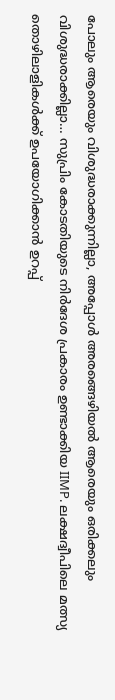പോലും ആരെയും വിശുദ്ധരാക്കുന്നില്ലാ, അപ്പോള്‍ അരങ്ങെഴിയല്‍ ആരെയും ഒരിക്കലും വിശുദ്ധരാക്കില്ലാ… സുപ്രിം കോടതിയുടെ നിര്‍ദേശ പ്രകാരം ഉണ്ടാക്കിയ IIMP. ലക്ഷദ്വീപിലെ മത്സ്യ തൊഴിലാളികള്‍ക്ക് ഉപയോഗിക്കാന്‍ ഉറപ്പ്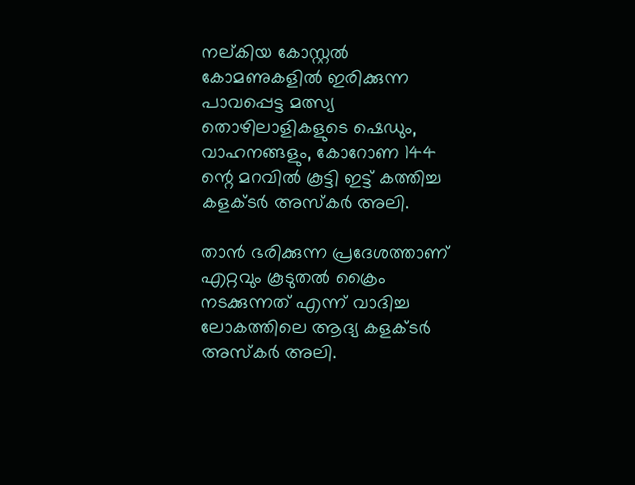നല്കിയ കോസ്റ്റല്‍ കോമണുകളില്‍ ഇരിക്കുന്ന പാവപ്പെട്ട മത്സ്യ തൊഴിലാളികളുടെ ഷെഡും, വാഹനങ്ങളും, കോറോണ 144 ന്റെ മറവില്‍ കൂട്ടി ഇട്ട് കത്തിച്ച കളക്ടര്‍ അസ്‌കര്‍ അലി.

താന്‍ ഭരിക്കുന്ന പ്രദേശത്താണ് എറ്റവും കൂടുതല്‍ ക്രൈം നടക്കുന്നത് എന്ന് വാദിച്ച ലോകത്തിലെ ആദ്യ കളക്ടര്‍ അസ്‌കര്‍ അലി.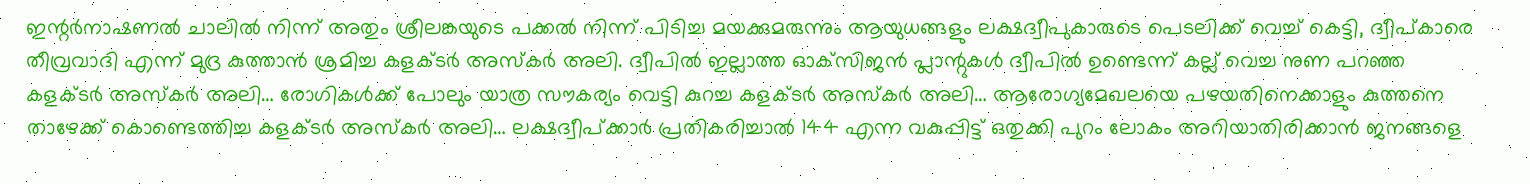ഇന്റര്‍നാഷണല്‍ ചാലില്‍ നിന്ന് അതും ശ്രീലങ്കയുടെ പക്കല്‍ നിന്ന് പിടിച്ച മയക്കുമരുന്നും ആയുധങ്ങളും ലക്ഷദ്വീപുകാരുടെ പെടലിക്ക് വെച്ച് കെട്ടി, ദ്വീപ്കാരെ തീവ്രവാദി എന്ന് മുദ്ര കുത്താന്‍ ശ്രമിച്ച കളക്ടര്‍ അസ്‌കര്‍ അലി. ദ്വീപില്‍ ഇല്ലാത്ത ഓക്‌സിജന്‍ പ്ലാന്റുകള്‍ ദ്വീപില്‍ ഉണ്ടെന്ന് കല്ല് വെച്ച നുണ പറഞ്ഞ കളക്ടര്‍ അസ്‌കര്‍ അലി… രോഗികള്‍ക്ക് പോലും യാത്ര സൗകര്യം വെട്ടി കുറച്ച കളക്ടര്‍ അസ്‌കര്‍ അലി… ആരോഗ്യമേഖലയെ പഴയതിനെക്കാളും കുത്തനെ താഴേക്ക് കൊണ്ടെത്തിച്ച കളക്ടര്‍ അസ്‌കര്‍ അലി… ലക്ഷദ്വീപ്ക്കാര്‍ പ്രതികരിച്ചാല്‍ 144 എന്ന വകുപ്പിട്ട് ഒതുക്കി പുറം ലോകം അറിയാതിരിക്കാന്‍ ജനങ്ങളെ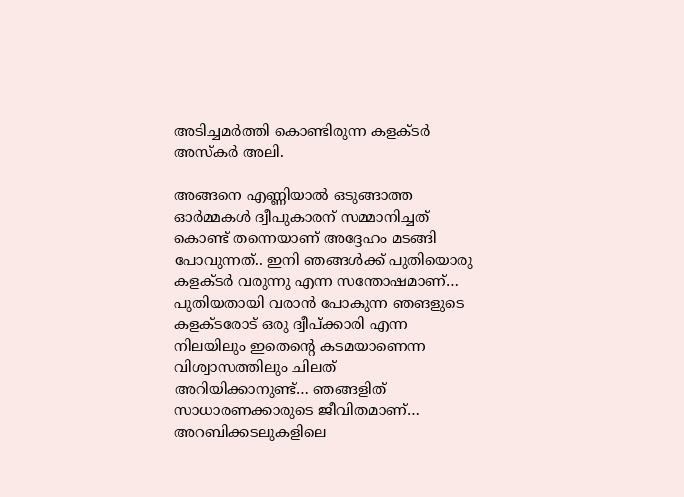അടിച്ചമര്‍ത്തി കൊണ്ടിരുന്ന കളക്ടര്‍ അസ്‌കര്‍ അലി.

അങ്ങനെ എണ്ണിയാല്‍ ഒടുങ്ങാത്ത ഓര്‍മ്മകള്‍ ദ്വീപുകാരന് സമ്മാനിച്ചത് കൊണ്ട് തന്നെയാണ് അദ്ദേഹം മടങ്ങി പോവുന്നത്.. ഇനി ഞങ്ങള്‍ക്ക് പുതിയൊരു കളക്ടര്‍ വരുന്നു എന്ന സന്തോഷമാണ്… പുതിയതായി വരാന്‍ പോകുന്ന ഞങളുടെ കളക്ടരോട് ഒരു ദ്വീപ്ക്കാരി എന്ന നിലയിലും ഇതെന്റെ കടമയാണെന്ന വിശ്വാസത്തിലും ചിലത് അറിയിക്കാനുണ്ട്… ഞങ്ങളിത് സാധാരണക്കാരുടെ ജീവിതമാണ്… അറബിക്കടലുകളിലെ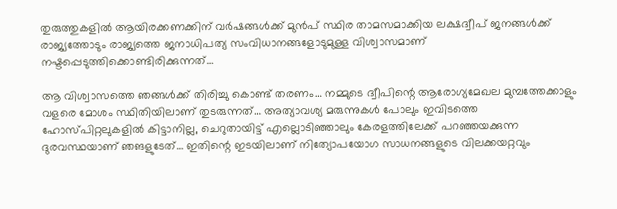തുരുത്തുകളില്‍ ആയിരക്കണക്കിന് വര്‍ഷങ്ങള്‍ക്ക് മുന്‍പ് സ്ഥിര താമസമാക്കിയ ലക്ഷദ്വീപ് ജനങ്ങള്‍ക്ക് രാജ്യത്തോടും രാജ്യത്തെ ജനാധിപത്യ സംവിധാനങ്ങളോടുമുള്ള വിശ്വാസമാണ് നഷ്ടപ്പെടുത്തിക്കൊണ്ടിരിക്കുന്നത്…

ആ വിശ്വാസത്തെ ഞങ്ങള്‍ക്ക് തിരിച്ചു കൊണ്ട് തരണം… നമ്മുടെ ദ്വീപിന്റെ ആരോഗ്യമേഖല മുമ്പത്തേക്കാളും വളരെ മോശം സ്ഥിതിയിലാണ് തുടരുന്നത്… അത്യാവശ്യ മരുന്നുകള്‍ പോലും ഇവിടത്തെ ഹോസ്പിറ്റലുകളില്‍ കിട്ടാനില്ല, ചെറുതായിട്ട് എല്ലൊടിഞ്ഞാലും കേരളത്തിലേക്ക് പറഞ്ഞയക്കുന്ന ദുരവസ്ഥയാണ് ഞങളുടേത്… ഇതിന്റെ ഇടയിലാണ് നിത്യോപയോഗ സാധനങ്ങളുടെ വിലക്കയറ്റവും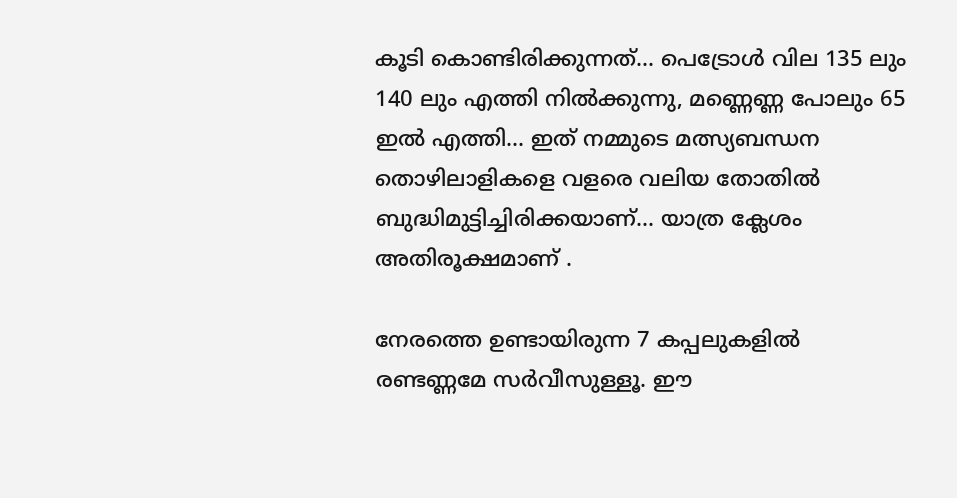കൂടി കൊണ്ടിരിക്കുന്നത്… പെട്രോള്‍ വില 135 ലും 140 ലും എത്തി നില്‍ക്കുന്നു, മണ്ണെണ്ണ പോലും 65 ഇല്‍ എത്തി… ഇത് നമ്മുടെ മത്സ്യബന്ധന തൊഴിലാളികളെ വളരെ വലിയ തോതില്‍ ബുദ്ധിമുട്ടിച്ചിരിക്കയാണ്… യാത്ര ക്ലേശം അതിരൂക്ഷമാണ് .

നേരത്തെ ഉണ്ടായിരുന്ന 7 കപ്പലുകളില്‍ രണ്ടണ്ണമേ സര്‍വീസുള്ളൂ. ഈ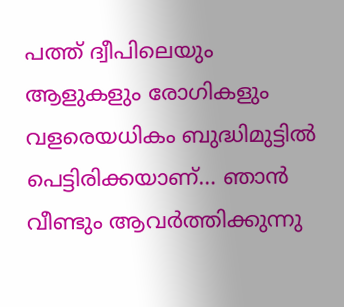പത്ത് ദ്വീപിലെയും ആളുകളും രോഗികളും വളരെയധികം ബുദ്ധിമുട്ടില്‍ പെട്ടിരിക്കയാണ്… ഞാന്‍ വീണ്ടും ആവര്‍ത്തിക്കുന്നു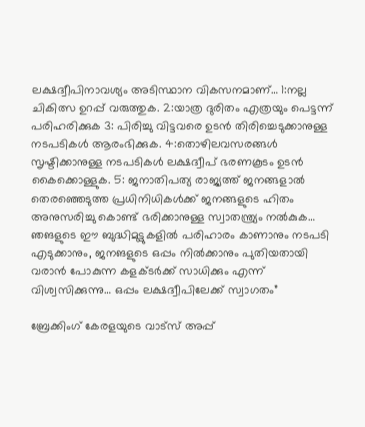ലക്ഷദ്വീപിനാവശ്യം അടിസ്ഥാന വികസനമാണ്… 1:നല്ല ചികിത്സ ഉറപ്പ് വരുത്തുക. 2:യാത്ര ദുരിതം എത്രയും പെട്ടന്ന് പരിഹരിക്കുക 3: പിരിച്ചു വിട്ടവരെ ഉടന്‍ തിരിച്ചെടുക്കാനുള്ള നടപടികള്‍ ആരംഭിക്കുക. 4:തൊഴിലവസരങ്ങള്‍ സൃഷ്ടിക്കാനുള്ള നടപടികള്‍ ലക്ഷദ്വീപ് ഭരണകൂടം ഉടന്‍ കൈക്കൊള്ളുക. 5: ജനാതിപത്യ രാജ്യത്ത് ജനങ്ങളാല്‍ തെരഞ്ഞെടുത്ത പ്രധിനിധികള്‍ക്ക് ജനങ്ങളുടെ ഹിതം അനുസരിച്ചു കൊണ്ട് ഭരിക്കാനുള്ള സ്വാതന്ത്ര്യം നല്‍കുക… ഞങളുടെ ഈ ബുദ്ധിമുട്ടുകളില്‍ പരിഹാരം കാണാനും നടപടി എടുക്കാനും, ജനങളുടെ ഒപ്പം നില്‍ക്കാനും പുതിയതായി വരാന്‍ പോകുന്ന കളക്ടര്‍ക്ക് സാധിക്കും എന്ന് വിശ്വസിക്കുന്നു… ഒപ്പം ലക്ഷദ്വീപിലേക്ക് സ്വാഗതം”

ബ്രേക്കിംഗ് കേരളയുടെ വാട്സ് അപ്പ്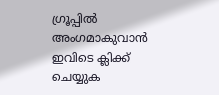ഗ്രൂപ്പിൽ അംഗമാകുവാൻ ഇവിടെ ക്ലിക്ക് ചെയ്യുക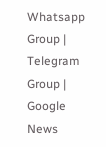Whatsapp Group | Telegram Group | Google News